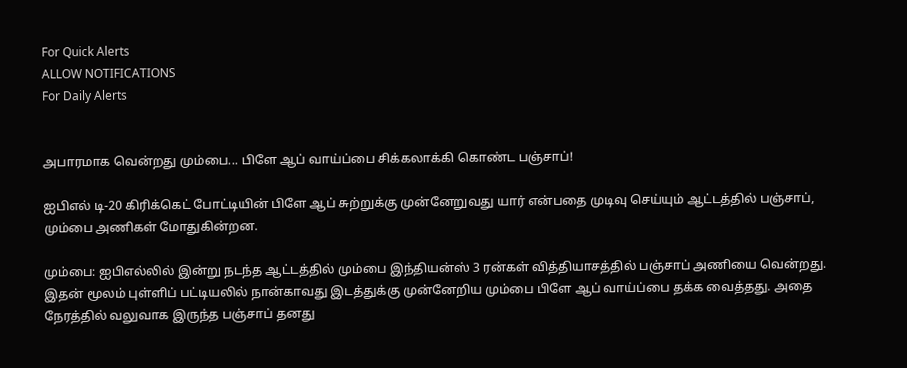For Quick Alerts
ALLOW NOTIFICATIONS
For Daily Alerts


அபாரமாக வென்றது மும்பை... பிளே ஆப் வாய்ப்பை சிக்கலாக்கி கொண்ட பஞ்சாப்!

ஐபிஎல் டி-20 கிரிக்கெட் போட்டியின் பிளே ஆப் சுற்றுக்கு முன்னேறுவது யார் என்பதை முடிவு செய்யும் ஆட்டத்தில் பஞ்சாப், மும்பை அணிகள் மோதுகின்றன.

மும்பை: ஐபிஎல்லில் இன்று நடந்த ஆட்டத்தில் மும்பை இந்தியன்ஸ் 3 ரன்கள் வித்தியாசத்தில் பஞ்சாப் அணியை வென்றது. இதன் மூலம் புள்ளிப் பட்டியலில் நான்காவது இடத்துக்கு முன்னேறிய மும்பை பிளே ஆப் வாய்ப்பை தக்க வைத்தது. அதை நேரத்தில் வலுவாக இருந்த பஞ்சாப் தனது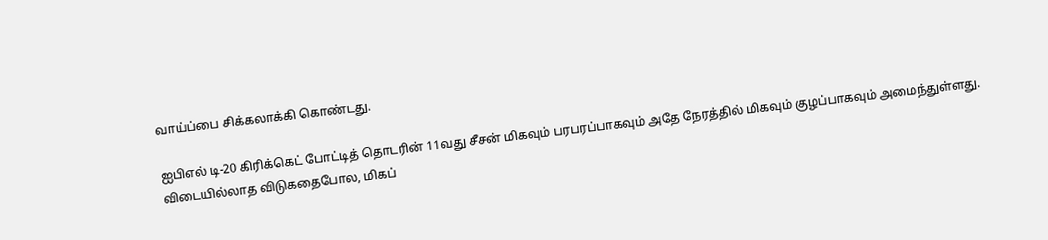வாய்ப்பை சிக்கலாக்கி கொண்டது.

ஐபிஎல் டி-20 கிரிக்கெட் போட்டித் தொடரின் 11வது சீசன் மிகவும் பரபரப்பாகவும் அதே நேரத்தில் மிகவும் குழப்பாகவும் அமைந்துள்ளது. விடையில்லாத விடுகதைபோல, மிகப்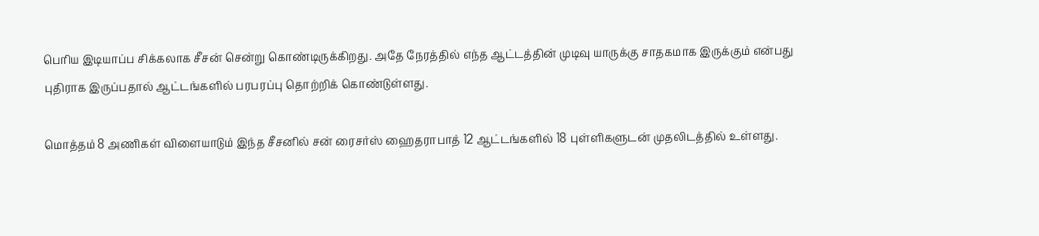பெரிய இடியாப்ப சிக்கலாக சீசன் சென்று கொண்டிருக்கிறது. அதே நேரத்தில் எந்த ஆட்டத்தின் முடிவு யாருக்கு சாதகமாக இருக்கும் என்பது புதிராக இருப்பதால் ஆட்டங்களில் பரபரப்பு தொற்றிக் கொண்டுள்ளது.

மொத்தம் 8 அணிகள் விளையாடும் இந்த சீசனில் சன் ரைசர்ஸ் ஹைதராபாத் 12 ஆட்டங்களில் 18 புள்ளிகளுடன் முதலிடத்தில் உள்ளது.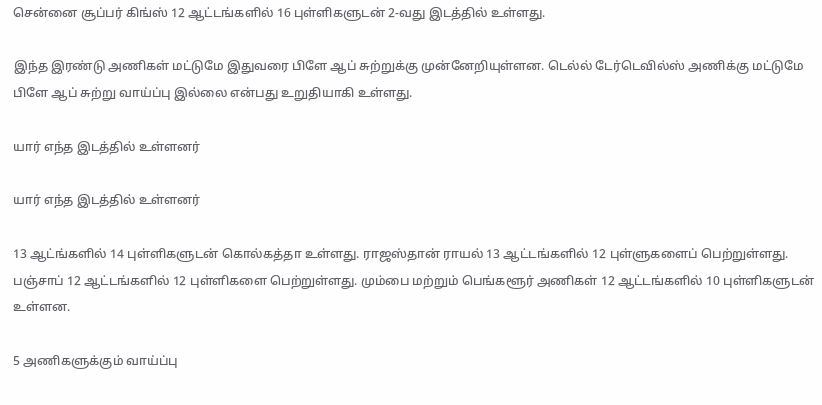சென்னை சூப்பர் கிங்ஸ் 12 ஆட்டங்களில் 16 புள்ளிகளுடன் 2-வது இடத்தில் உள்ளது.

இந்த இரண்டு அணிகள் மட்டுமே இதுவரை பிளே ஆப் சுற்றுக்கு முன்னேறியுள்ளன. டெல்ல் டேர்டெவில்ஸ் அணிக்கு மட்டுமே பிளே ஆப் சுற்று வாய்ப்பு இல்லை என்பது உறுதியாகி உள்ளது.

யார் எந்த இடத்தில் உள்ளனர்

யார் எந்த இடத்தில் உள்ளனர்

13 ஆட்ங்களில் 14 புள்ளிகளுடன் கொல்கத்தா உள்ளது. ராஜஸ்தான் ராயல் 13 ஆட்டங்களில் 12 புள்ளுகளைப் பெற்றுள்ளது. பஞ்சாப் 12 ஆட்டங்களில் 12 புள்ளிகளை பெற்றுள்ளது. மும்பை மற்றும் பெங்களூர் அணிகள் 12 ஆட்டங்களில் 10 புள்ளிகளுடன் உள்ளன.

5 அணிகளுக்கும் வாய்ப்பு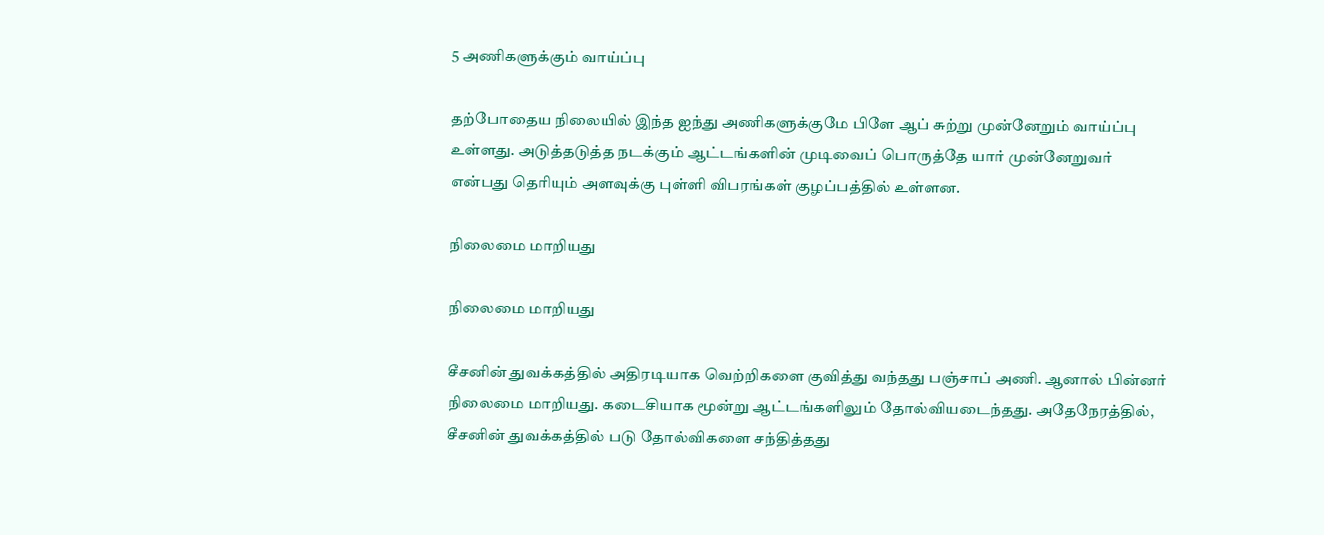5 அணிகளுக்கும் வாய்ப்பு

தற்போதைய நிலையில் இந்த ஐந்து அணிகளுக்குமே பிளே ஆப் சுற்று முன்னேறும் வாய்ப்பு உள்ளது. அடுத்தடுத்த நடக்கும் ஆட்டங்களின் முடிவைப் பொருத்தே யார் முன்னேறுவர் என்பது தெரியும் அளவுக்கு புள்ளி விபரங்கள் குழப்பத்தில் உள்ளன.

நிலைமை மாறியது

நிலைமை மாறியது

சீசனின் துவக்கத்தில் அதிரடியாக வெற்றிகளை குவித்து வந்தது பஞ்சாப் அணி. ஆனால் பின்னர் நிலைமை மாறியது. கடைசியாக மூன்று ஆட்டங்களிலும் தோல்வியடைந்தது. அதேநேரத்தில், சீசனின் துவக்கத்தில் படு தோல்விகளை சந்தித்தது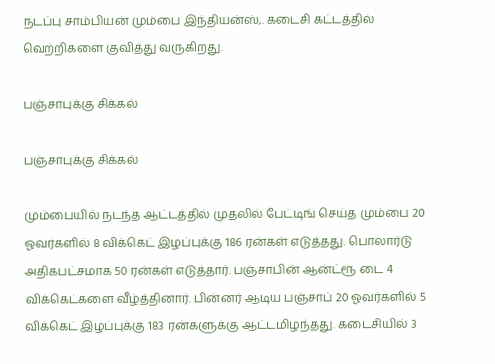நடப்பு சாம்பியன் மும்பை இந்தியன்ஸ்,. கடைசி கட்டத்தில் வெற்றிகளை குவித்து வருகிறது.

பஞ்சாபுக்கு சிக்கல்

பஞ்சாபுக்கு சிக்கல்

மும்பையில் நடந்த ஆட்டத்தில் முதலில் பேட்டிங் செய்த மும்பை 20 ஓவர்களில் 8 விக்கெட் இழப்புக்கு 186 ரன்கள் எடுத்தது. பொலார்டு அதிகபட்சமாக 50 ரன்கள் எடுத்தார். பஞ்சாபின் ஆன்ட்ரூ டை 4 விக்கெட்களை வீழ்த்தினார். பின்னர் ஆடிய பஞ்சாப் 20 ஓவர்களில் 5 விக்கெட் இழப்புக்கு 183 ரன்களுக்கு ஆட்டமிழந்தது. கடைசியில் 3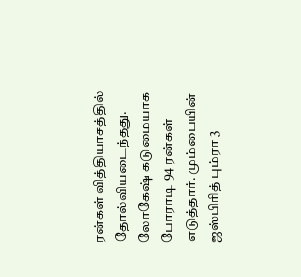ரன்கள் வித்தியாசத்தில் தோல்வியடைந்தது. லோகேஷ் கடுமையாக போராடி 94 ரன்கள் எடுத்தார். மும்பையின் ஜஸ்பிரித் பும்ரா 3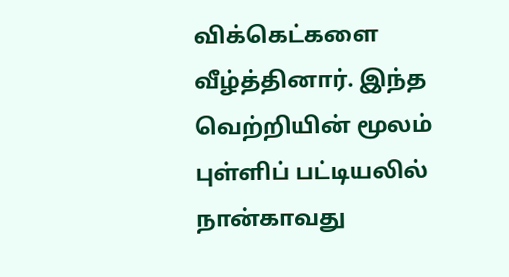விக்கெட்களை வீழ்த்தினார். இந்த வெற்றியின் மூலம் புள்ளிப் பட்டியலில் நான்காவது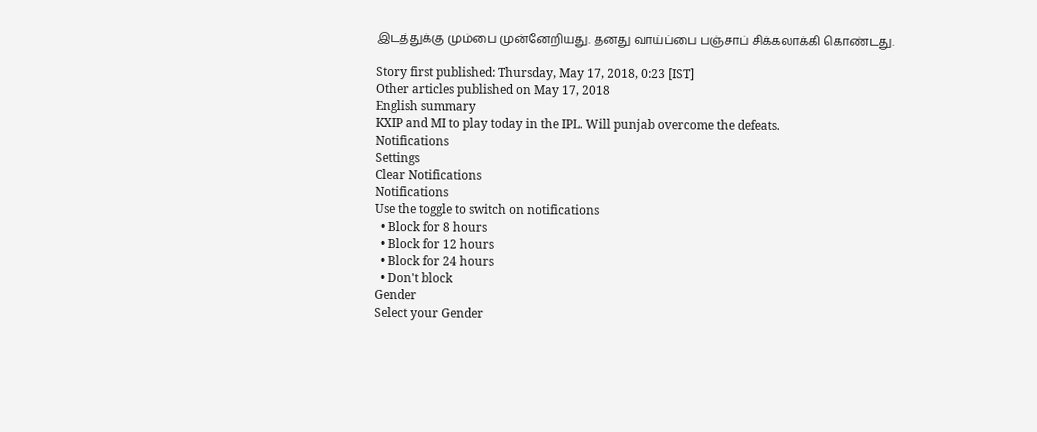இடத்துக்கு மும்பை முன்னேறியது. தனது வாய்ப்பை பஞ்சாப் சிக்கலாக்கி கொண்டது.

Story first published: Thursday, May 17, 2018, 0:23 [IST]
Other articles published on May 17, 2018
English summary
KXIP and MI to play today in the IPL. Will punjab overcome the defeats.
Notifications
Settings
Clear Notifications
Notifications
Use the toggle to switch on notifications
  • Block for 8 hours
  • Block for 12 hours
  • Block for 24 hours
  • Don't block
Gender
Select your Gender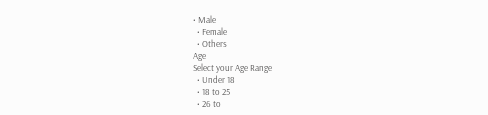• Male
  • Female
  • Others
Age
Select your Age Range
  • Under 18
  • 18 to 25
  • 26 to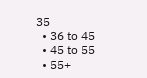35
  • 36 to 45
  • 45 to 55
  • 55+